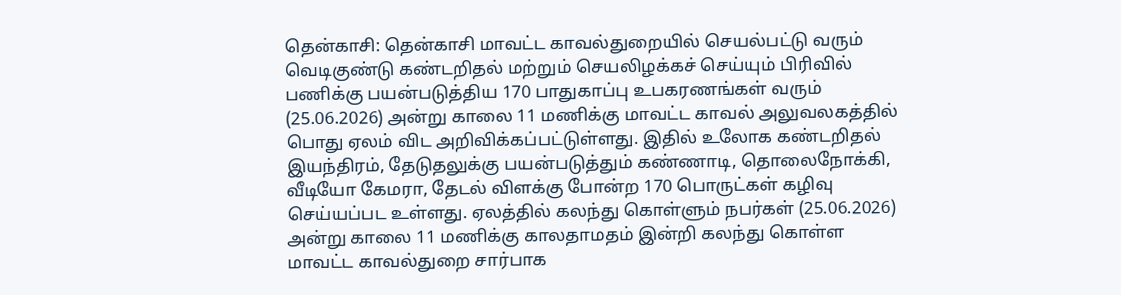தென்காசி: தென்காசி மாவட்ட காவல்துறையில் செயல்பட்டு வரும் வெடிகுண்டு கண்டறிதல் மற்றும் செயலிழக்கச் செய்யும் பிரிவில் பணிக்கு பயன்படுத்திய 170 பாதுகாப்பு உபகரணங்கள் வரும் (25.06.2026) அன்று காலை 11 மணிக்கு மாவட்ட காவல் அலுவலகத்தில் பொது ஏலம் விட அறிவிக்கப்பட்டுள்ளது. இதில் உலோக கண்டறிதல் இயந்திரம், தேடுதலுக்கு பயன்படுத்தும் கண்ணாடி, தொலைநோக்கி, வீடியோ கேமரா, தேடல் விளக்கு போன்ற 170 பொருட்கள் கழிவு செய்யப்பட உள்ளது. ஏலத்தில் கலந்து கொள்ளும் நபர்கள் (25.06.2026) அன்று காலை 11 மணிக்கு காலதாமதம் இன்றி கலந்து கொள்ள மாவட்ட காவல்துறை சார்பாக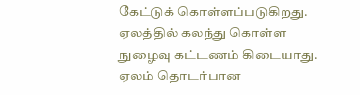கேட்டுக் கொள்ளப்படுகிறது. ஏலத்தில் கலந்து கொள்ள நுழைவு கட்டணம் கிடையாது.
ஏலம் தொடர்பான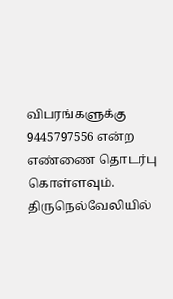விபரங்களுக்கு 9445797556 என்ற எண்ணை தொடர்பு கொள்ளவும்.
திருநெல்வேலியில்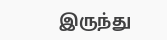இருந்து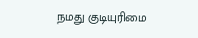நமது குடியுரிமை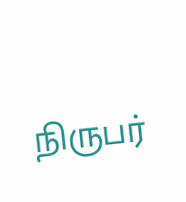நிருபர்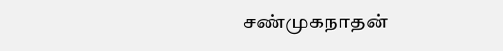சண்முகநாதன்